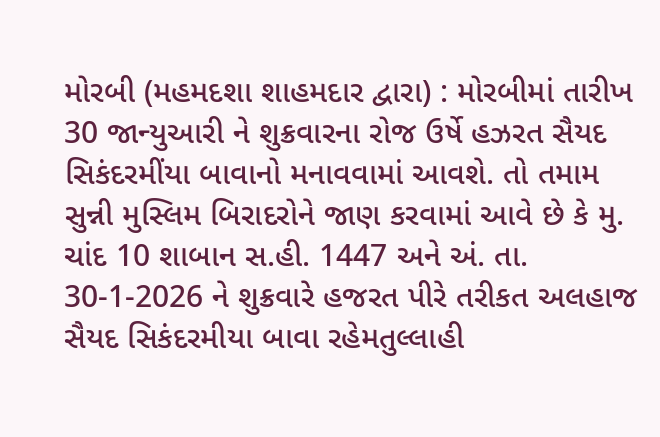મોરબી (મહમદશા શાહમદાર દ્વારા) : મોરબીમાં તારીખ 30 જાન્યુઆરી ને શુક્રવારના રોજ ઉર્ષે હઝરત સૈયદ સિકંદરમીંયા બાવાનો મનાવવામાં આવશે. તો તમામ સુન્ની મુસ્લિમ બિરાદરોને જાણ કરવામાં આવે છે કે મુ. ચાંદ 10 શાબાન સ.હી. 1447 અને અં. તા. 30-1-2026 ને શુક્રવારે હજરત પીરે તરીકત અલહાજ સૈયદ સિકંદરમીયા બાવા રહેમતુલ્લાહી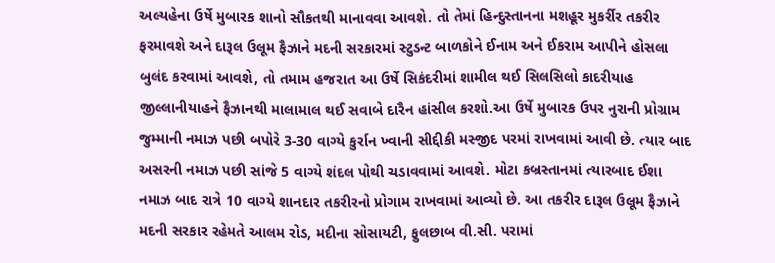અલ્યહેના ઉર્ષે મુબારક શાનો સૌકતથી માનાવવા આવશે. તો તેમાં હિન્દુસ્તાનના મશહૂર મુકર્રીર તકરીર ફરમાવશે અને દારૂલ ઉલૂમ ફૈઝાને મદની સરકારમાં સ્ટુડન્ટ બાળકોને ઈનામ અને ઈકરામ આપીને હોસલા બુલંદ કરવામાં આવશે, તો તમામ હજરાત આ ઉર્ષે સિકંદરીમાં શામીલ થઈ સિલસિલો કાદરીયાહ જીલ્લાનીયાહને ફૈઝાનથી માલામાલ થઈ સવાબે દારૈન હાંસીલ કરશો.આ ઉર્ષે મુબારક ઉપર નુરાની પ્રોગ્રામ જુમ્માની નમાઝ પછી બપોરે 3-30 વાગ્યે કુર્રાન ખ્વાની સીદ્દીકી મસ્જીદ પરમાં રાખવામાં આવી છે. ત્યાર બાદ અસરની નમાઝ પછી સાંજે 5 વાગ્યે શંદલ પોથી ચડાવવામાં આવશે. મોટા કબ્રસ્તાનમાં ત્યારબાદ ઈશા નમાઝ બાદ રાત્રે 10 વાગ્યે શાનદાર તકરીરનો પ્રોગામ રાખવામાં આવ્યો છે. આ તકરીર દારૂલ ઉલૂમ ફૈઝાને મદની સરકાર રહેમતે આલમ રોડ, મદીના સોસાયટી, ફુલછાબ વી.સી. પરામાં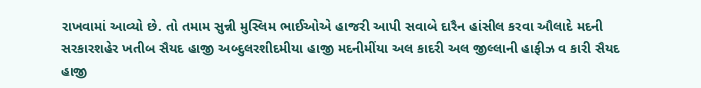રાખવામાં આવ્યો છે. તો તમામ સુન્ની મુસ્લિમ ભાઈઓએ હાજરી આપી સવાબે દારૈન હાંસીલ કરવા ઔલાદે મદની સરકારશહેર ખતીબ સૈયદ હાજી અબ્દુલરશીદમીયા હાજી મદનીમીંયા અલ કાદરી અલ જીલ્લાની હાફીઝ વ કારી સૈયદ હાજી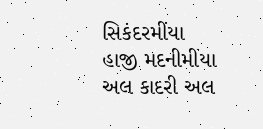સિકંદરમીંયા હાજી મદનીમીંયા અલ કાદરી અલ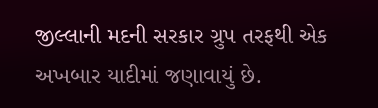જીલ્લાની મદની સરકાર ગ્રુપ તરફથી એક અખબાર યાદીમાં જણાવાયું છે.